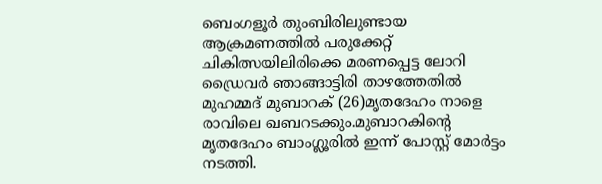ബെംഗളൂർ തുംബിരിലുണ്ടായ ആക്രമണത്തിൽ പരുക്കേറ്റ് ചികിത്സയിലിരിക്കെ മരണപ്പെട്ട ലോറി ഡ്രൈവർ ഞാങ്ങാട്ടിരി താഴത്തേതിൽ മുഹമ്മദ് മുബാറക് (26)മൃതദേഹം നാളെ രാവിലെ ഖബറടക്കും.മുബാറകിൻ്റെ മൃതദേഹം ബാംഗ്ലൂരിൽ ഇന്ന് പോസ്റ്റ് മോർട്ടം നടത്തി.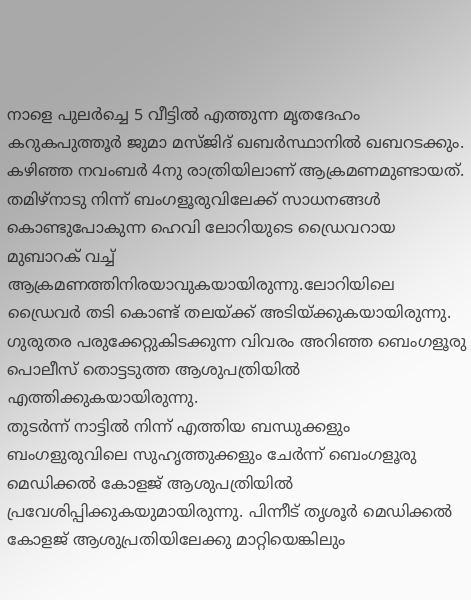നാളെ പുലർച്ചെ 5 വീട്ടിൽ എത്തുന്ന മൃതദേഹം കറുകപുത്തൂർ ജുമാ മസ്ജിദ് ഖബർസ്ഥാനിൽ ഖബറടക്കും.
കഴിഞ്ഞ നവംബർ 4നു രാത്രിയിലാണ് ആക്രമണമുണ്ടായത്. തമിഴ്നാടു നിന്ന് ബംഗളൂരുവിലേക്ക് സാധനങ്ങൾ കൊണ്ടുപോകുന്ന ഹെവി ലോറിയുടെ ഡ്രൈവറായ മുബാറക് വച്ച് ആക്രമണത്തിനിരയാവുകയായിരുന്നു.ലോറിയിലെ ഡ്രൈവർ തടി കൊണ്ട് തലയ്ക്ക് അടിയ്ക്കുകയായിരുന്നു.
ഗുരുതര പരുക്കേറ്റുകിടക്കുന്ന വിവരം അറിഞ്ഞ ബെംഗളൂരു പൊലീസ് തൊട്ടടുത്ത ആശുപത്രിയിൽ എത്തിക്കുകയായിരുന്നു.
തുടർന്ന് നാട്ടിൽ നിന്ന് എത്തിയ ബന്ധുക്കളും ബംഗളുരുവിലെ സുഹൃത്തുക്കളും ചേർന്ന് ബെംഗളൂരു മെഡിക്കൽ കോളജ് ആശുപത്രിയിൽ പ്രവേശിപ്പിക്കുകയുമായിരുന്നു. പിന്നീട് തൃശൂർ മെഡിക്കൽ കോളജ് ആശുപ്രതിയിലേക്കു മാറ്റിയെങ്കിലും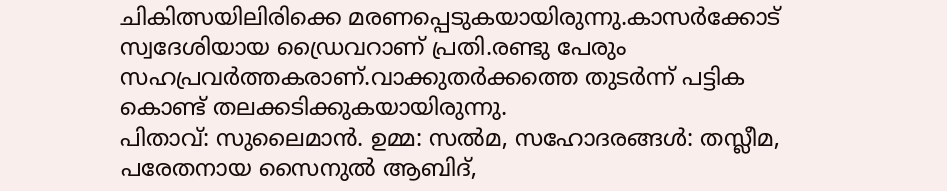ചികിത്സയിലിരിക്കെ മരണപ്പെടുകയായിരുന്നു.കാസർക്കോട് സ്വദേശിയായ ഡ്രൈവറാണ് പ്രതി.രണ്ടു പേരും സഹപ്രവർത്തകരാണ്.വാക്കുതർക്കത്തെ തുടർന്ന് പട്ടിക കൊണ്ട് തലക്കടിക്കുകയായിരുന്നു.
പിതാവ്: സുലൈമാൻ. ഉമ്മ: സൽമ, സഹോദരങ്ങൾ: തസ്ലീമ, പരേതനായ സൈനുൽ ആബിദ്,